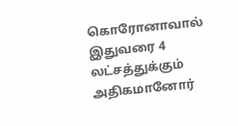கொரோனாவால் இதுவரை 4 லட்சத்துக்கும் அதிகமானோர்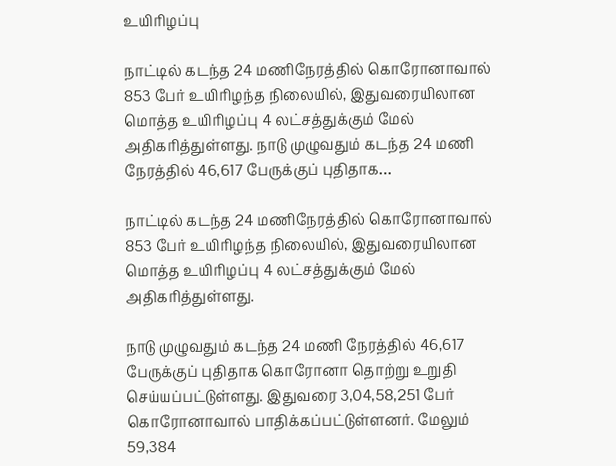உயிரிழப்பு

நாட்டில் கடந்த 24 மணிநேரத்தில் கொரோனாவால் 853 பேர் உயிரிழந்த நிலையில், இதுவரையிலான மொத்த உயிரிழப்பு 4 லட்சத்துக்கும் மேல் அதிகரித்துள்ளது. நாடு முழுவதும் கடந்த 24 மணி நேரத்தில் 46,617 பேருக்குப் புதிதாக…

நாட்டில் கடந்த 24 மணிநேரத்தில் கொரோனாவால் 853 பேர் உயிரிழந்த நிலையில், இதுவரையிலான மொத்த உயிரிழப்பு 4 லட்சத்துக்கும் மேல் அதிகரித்துள்ளது.

நாடு முழுவதும் கடந்த 24 மணி நேரத்தில் 46,617 பேருக்குப் புதிதாக கொரோனா தொற்று உறுதி செய்யப்பட்டுள்ளது. இதுவரை 3,04,58,251 பேர் கொரோனாவால் பாதிக்கப்பட்டுள்ளனர். மேலும் 59,384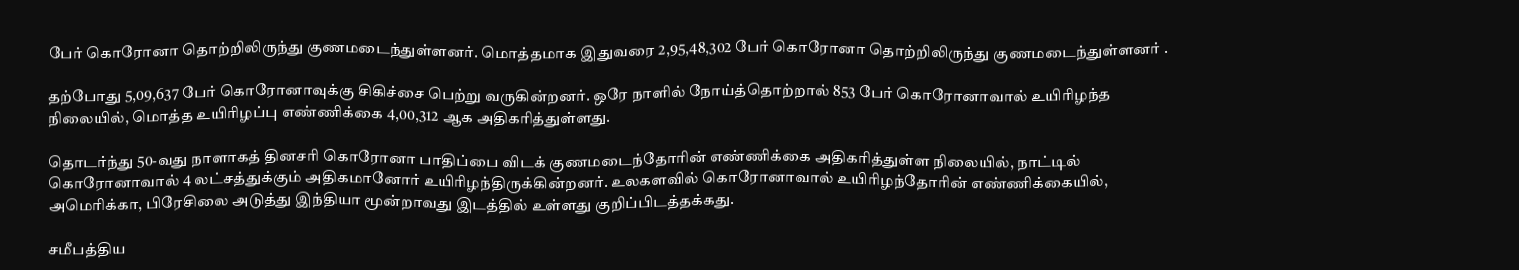பேர் கொரோனா தொற்றிலிருந்து குணமடைந்துள்ளனர். மொத்தமாக இதுவரை 2,95,48,302 பேர் கொரோனா தொற்றிலிருந்து குணமடைந்துள்ளனர் .

தற்போது 5,09,637 பேர் கொரோனாவுக்கு சிகிச்சை பெற்று வருகின்றனர். ஒரே நாளில் நோய்த்தொற்றால் 853 பேர் கொரோனாவால் உயிரிழந்த நிலையில், மொத்த உயிரிழப்பு எண்ணிக்கை 4,00,312 ஆக அதிகரித்துள்ளது.

தொடர்ந்து 50-வது நாளாகத் தினசரி கொரோனா பாதிப்பை விடக் குணமடைந்தோரின் எண்ணிக்கை அதிகரித்துள்ள நிலையில், நாட்டில் கொரோனாவால் 4 லட்சத்துக்கும் அதிகமானோர் உயிரிழந்திருக்கின்றனர். உலகளவில் கொரோனாவால் உயிரிழந்தோரின் எண்ணிக்கையில், அமெரிக்கா, பிரேசிலை அடுத்து இந்தியா மூன்றாவது இடத்தில் உள்ளது குறிப்பிடத்தக்கது.

சமீபத்திய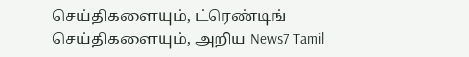செய்திகளையும், ட்ரெண்டிங் செய்திகளையும், அறிய News7 Tamil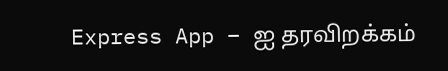Express App – ஐ தரவிறக்கம்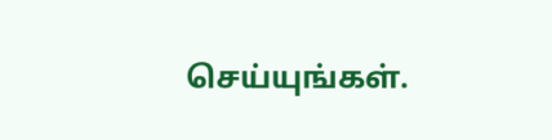செய்யுங்கள்.